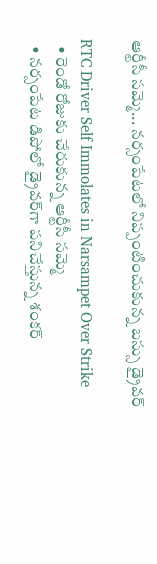ఆర్టీసీ సమ్మె... నర్సంపేటలో నిప్పంటించుకున్న బస్సు డ్రైవర్

RTC Driver Self Immolates in Narsampet Over Strike
  • రెండో రోజుకు చేరుకున్న ఆర్టీసీ సమ్మె
  • నర్సంపేట డిపోలో డ్రైవర్‌గా పనిచేస్తున్న శంకర్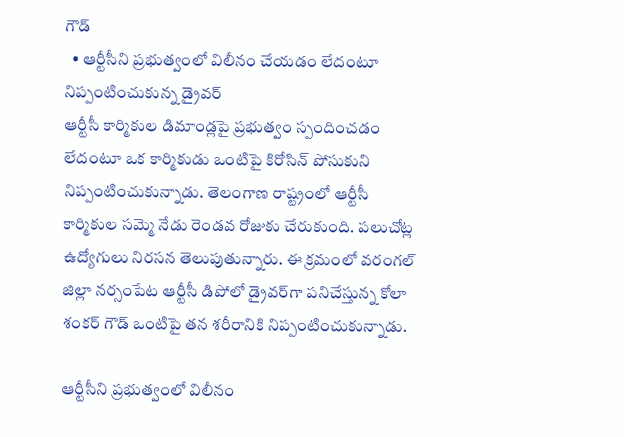గౌడ్
  • ఆర్టీసీని ప్రభుత్వంలో విలీనం చేయడం లేదంటూ నిప్పంటించుకున్న డ్రైవర్
ఆర్టీసీ కార్మికుల డిమాండ్లపై ప్రభుత్వం స్పందించడం లేదంటూ ఒక కార్మికుడు ఒంటిపై కిరోసిన్ పోసుకుని నిప్పంటించుకున్నాడు. తెలంగాణ రాష్ట్రంలో ఆర్టీసీ కార్మికుల సమ్మె నేడు రెండవ రోజుకు చేరుకుంది. పలుచోట్ల ఉద్యోగులు నిరసన తెలుపుతున్నారు. ఈ క్రమంలో వరంగల్ జిల్లా నర్సంపేట ఆర్టీసీ డిపోలో డ్రైవర్‌గా పనిచేస్తున్న కోలా శంకర్ గౌడ్ ఒంటిపై తన శరీరానికి నిప్పంటించుకున్నాడు.

ఆర్టీసీని ప్రభుత్వంలో విలీనం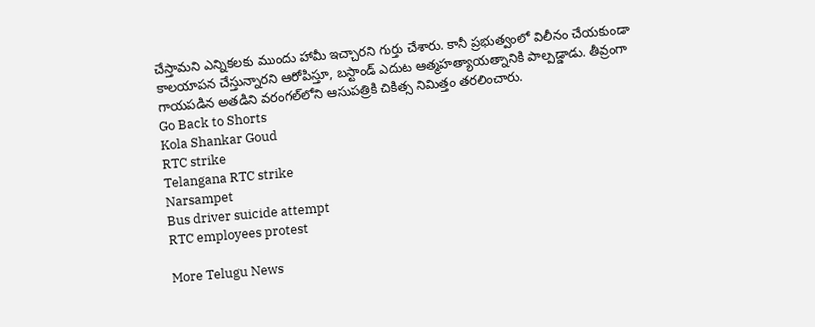చేస్తామని ఎన్నికలకు ముందు హామీ ఇచ్చారని గుర్తు చేశారు. కానీ ప్రభుత్వంలో విలీనం చేయకుండా కాలయాపన చేస్తున్నారని ఆరోపిస్తూ, బస్టాండ్ ఎదుట ఆత్మహత్యాయత్నానికి పాల్పడ్డాడు. తీవ్రంగా గాయపడిన అతడిని వరంగల్‌లోని ఆసుపత్రికి చికిత్స నిమిత్తం తరలించారు.
Go Back to Shorts
Kola Shankar Goud
RTC strike
Telangana RTC strike
Narsampet
Bus driver suicide attempt
RTC employees protest

More Telugu News